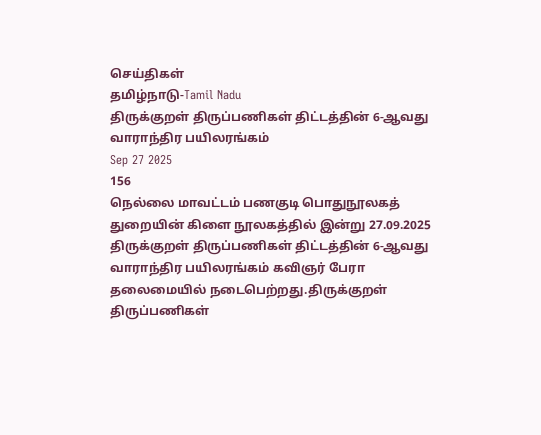செய்திகள்
தமிழ்நாடு-Tamil Nadu
திருக்குறள் திருப்பணிகள் திட்டத்தின் 6-ஆவது வாராந்திர பயிலரங்கம்
Sep 27 2025
156
நெல்லை மாவட்டம் பணகுடி பொதுநூலகத் துறையின் கிளை நூலகத்தில் இன்று 27.09.2025 திருக்குறள் திருப்பணிகள் திட்டத்தின் 6-ஆவது வாராந்திர பயிலரங்கம் கவிஞர் பேரா தலைமையில் நடைபெற்றது.திருக்குறள் திருப்பணிகள்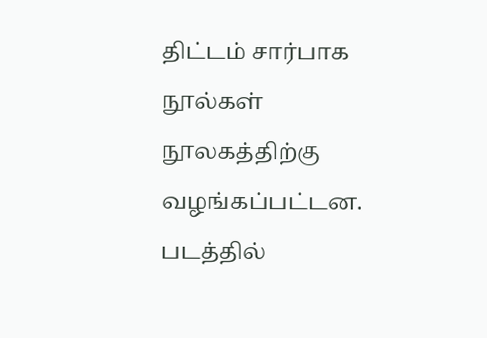திட்டம் சார்பாக நூல்கள் நூலகத்திற்கு வழங்கப்பட்டன.
படத்தில்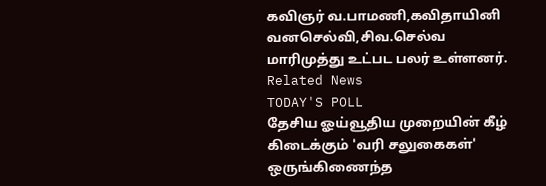கவிஞர் வ.பாமணி,கவிதாயினி வனசெல்வி,சிவ.செல்வ மாரிமுத்து உட்பட பலர் உள்ளனர்.
Related News
TODAY'S POLL
தேசிய ஓய்வூதிய முறையின் கீழ் கிடைக்கும் 'வரி சலுகைகள்' ஒருங்கிணைந்த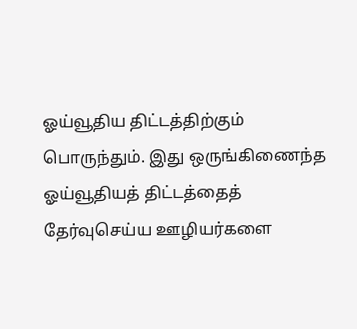ஓய்வூதிய திட்டத்திற்கும் பொருந்தும். இது ஒருங்கிணைந்த ஓய்வூதியத் திட்டத்தைத் தேர்வுசெய்ய ஊழியர்களை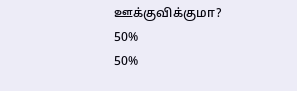ஊக்குவிக்குமா?
50%
50%